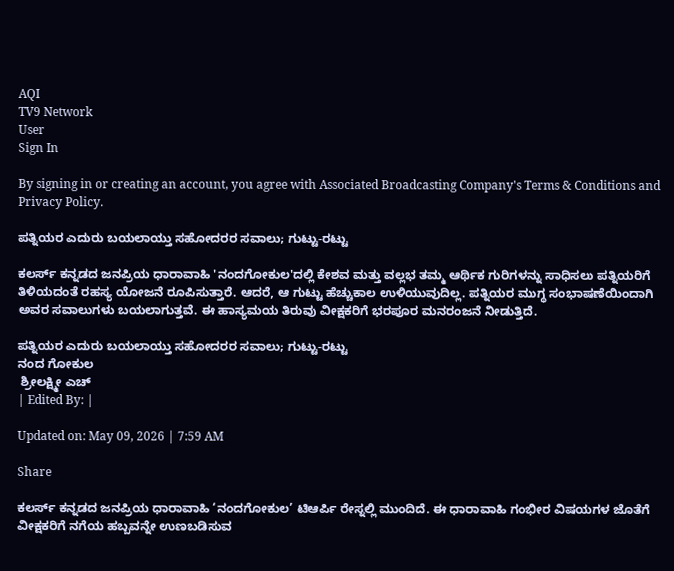AQI
TV9 Network
User
Sign In

By signing in or creating an account, you agree with Associated Broadcasting Company's Terms & Conditions and Privacy Policy.

ಪತ್ನಿಯರ ಎದುರು ಬಯಲಾಯ್ತು ಸಹೋದರರ ಸವಾಲು; ಗುಟ್ಟು-ರಟ್ಟು

ಕಲರ್ಸ್ ಕನ್ನಡದ ಜನಪ್ರಿಯ ಧಾರಾವಾಹಿ 'ನಂದಗೋಕುಲ'ದಲ್ಲಿ ಕೇಶವ ಮತ್ತು ವಲ್ಲಭ ತಮ್ಮ ಆರ್ಥಿಕ ಗುರಿಗಳನ್ನು ಸಾಧಿಸಲು ಪತ್ನಿಯರಿಗೆ ತಿಳಿಯದಂತೆ ರಹಸ್ಯ ಯೋಜನೆ ರೂಪಿಸುತ್ತಾರೆ. ಆದರೆ, ಆ ಗುಟ್ಟು ಹೆಚ್ಚುಕಾಲ ಉಳಿಯುವುದಿಲ್ಲ. ಪತ್ನಿಯರ ಮುಗ್ಧ ಸಂಭಾಷಣೆಯಿಂದಾಗಿ ಅವರ ಸವಾಲುಗಳು ಬಯಲಾಗುತ್ತವೆ. ಈ ಹಾಸ್ಯಮಯ ತಿರುವು ವೀಕ್ಷಕರಿಗೆ ಭರಪೂರ ಮನರಂಜನೆ ನೀಡುತ್ತಿದೆ.

ಪತ್ನಿಯರ ಎದುರು ಬಯಲಾಯ್ತು ಸಹೋದರರ ಸವಾಲು; ಗುಟ್ಟು-ರಟ್ಟು
ನಂದ ಗೋಕುಲ
 ಶ್ರೀಲಕ್ಷ್ಮೀ ಎಚ್
| Edited By: |

Updated on: May 09, 2026 | 7:59 AM

Share

ಕಲರ್ಸ್ ಕನ್ನಡದ ಜನಪ್ರಿಯ ಧಾರಾವಾಹಿ ‘ನಂದಗೋಕುಲ’ ಟಿಆರ್ಪಿ ರೇಸ್ನಲ್ಲಿ ಮುಂದಿದೆ. ಈ ಧಾರಾವಾಹಿ ಗಂಭೀರ ವಿಷಯಗಳ ಜೊತೆಗೆ ವೀಕ್ಷಕರಿಗೆ ನಗೆಯ ಹಬ್ಬವನ್ನೇ ಉಣಬಡಿಸುವ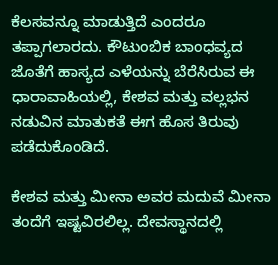ಕೆಲಸವನ್ನೂ ಮಾಡುತ್ತಿದೆ ಎಂದರೂ ತಪ್ಪಾಗಲಾರದು. ಕೌಟುಂಬಿಕ ಬಾಂಧವ್ಯದ ಜೊತೆಗೆ ಹಾಸ್ಯದ ಎಳೆಯನ್ನು ಬೆರೆಸಿರುವ ಈ ಧಾರಾವಾಹಿಯಲ್ಲಿ, ಕೇಶವ ಮತ್ತು ವಲ್ಲಭನ ನಡುವಿನ ಮಾತುಕತೆ ಈಗ ಹೊಸ ತಿರುವು ಪಡೆದುಕೊಂಡಿದೆ.

ಕೇಶವ ಮತ್ತು ಮೀನಾ ಅವರ ಮದುವೆ ಮೀನಾ ತಂದೆಗೆ ಇಷ್ಟವಿರಲಿಲ್ಲ. ದೇವಸ್ಥಾನದಲ್ಲಿ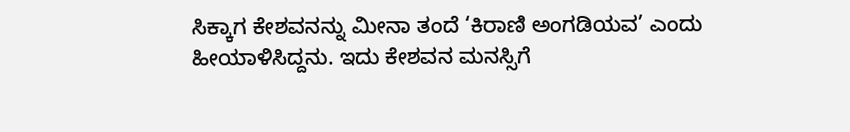ಸಿಕ್ಕಾಗ ಕೇಶವನನ್ನು ಮೀನಾ ತಂದೆ ‘ಕಿರಾಣಿ ಅಂಗಡಿಯವ’ ಎಂದು ಹೀಯಾಳಿಸಿದ್ದನು. ಇದು ಕೇಶವನ ಮನಸ್ಸಿಗೆ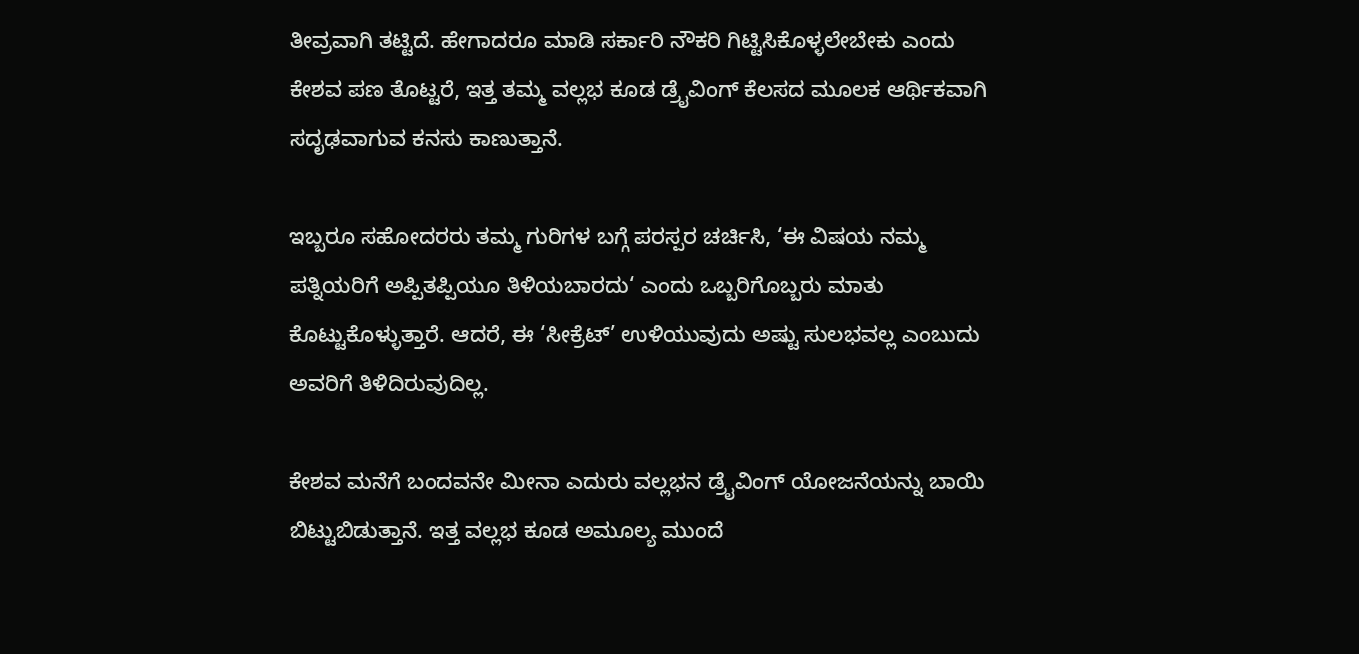ತೀವ್ರವಾಗಿ ತಟ್ಟಿದೆ. ಹೇಗಾದರೂ ಮಾಡಿ ಸರ್ಕಾರಿ ನೌಕರಿ ಗಿಟ್ಟಿಸಿಕೊಳ್ಳಲೇಬೇಕು ಎಂದು ಕೇಶವ ಪಣ ತೊಟ್ಟರೆ, ಇತ್ತ ತಮ್ಮ ವಲ್ಲಭ ಕೂಡ ಡ್ರೈವಿಂಗ್ ಕೆಲಸದ ಮೂಲಕ ಆರ್ಥಿಕವಾಗಿ ಸದೃಢವಾಗುವ ಕನಸು ಕಾಣುತ್ತಾನೆ.

ಇಬ್ಬರೂ ಸಹೋದರರು ತಮ್ಮ ಗುರಿಗಳ ಬಗ್ಗೆ ಪರಸ್ಪರ ಚರ್ಚಿಸಿ, ‘ಈ ವಿಷಯ ನಮ್ಮ ಪತ್ನಿಯರಿಗೆ ಅಪ್ಪಿತಪ್ಪಿಯೂ ತಿಳಿಯಬಾರದು‘ ಎಂದು ಒಬ್ಬರಿಗೊಬ್ಬರು ಮಾತು ಕೊಟ್ಟುಕೊಳ್ಳುತ್ತಾರೆ. ಆದರೆ, ಈ ‘ಸೀಕ್ರೆಟ್’ ಉಳಿಯುವುದು ಅಷ್ಟು ಸುಲಭವಲ್ಲ ಎಂಬುದು ಅವರಿಗೆ ತಿಳಿದಿರುವುದಿಲ್ಲ.

ಕೇಶವ ಮನೆಗೆ ಬಂದವನೇ ಮೀನಾ ಎದುರು ವಲ್ಲಭನ ಡ್ರೈವಿಂಗ್ ಯೋಜನೆಯನ್ನು ಬಾಯಿ ಬಿಟ್ಟುಬಿಡುತ್ತಾನೆ. ಇತ್ತ ವಲ್ಲಭ ಕೂಡ ಅಮೂಲ್ಯ ಮುಂದೆ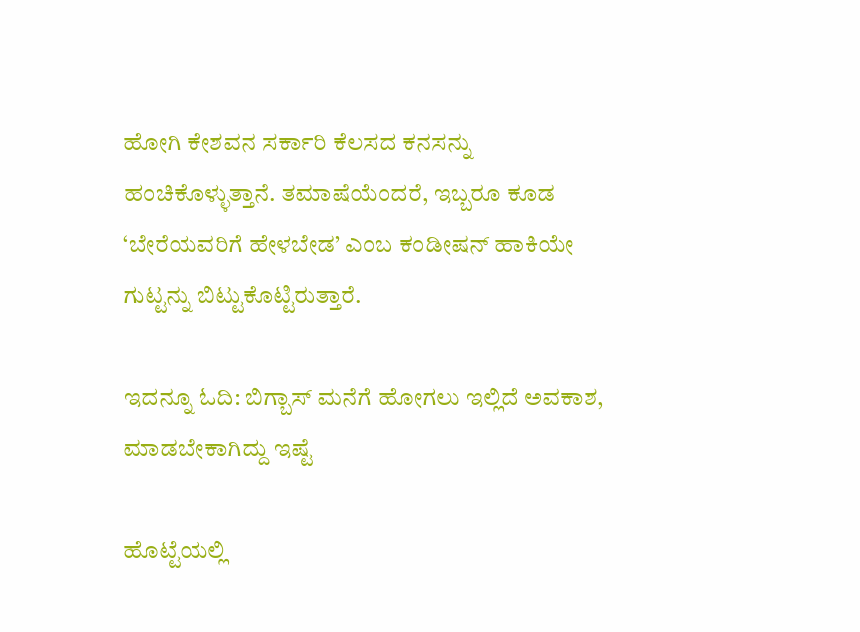ಹೋಗಿ ಕೇಶವನ ಸರ್ಕಾರಿ ಕೆಲಸದ ಕನಸನ್ನು ಹಂಚಿಕೊಳ್ಳುತ್ತಾನೆ. ತಮಾಷೆಯೆಂದರೆ, ಇಬ್ಬರೂ ಕೂಡ ‘ಬೇರೆಯವರಿಗೆ ಹೇಳಬೇಡ’ ಎಂಬ ಕಂಡೀಷನ್ ಹಾಕಿಯೇ ಗುಟ್ಟನ್ನು ಬಿಟ್ಟುಕೊಟ್ಟಿರುತ್ತಾರೆ.

ಇದನ್ನೂ ಓದಿ: ಬಿಗ್ಬಾಸ್ ಮನೆಗೆ ಹೋಗಲು ಇಲ್ಲಿದೆ ಅವಕಾಶ, ಮಾಡಬೇಕಾಗಿದ್ದು ಇಷ್ಟೆ

ಹೊಟ್ಟೆಯಲ್ಲಿ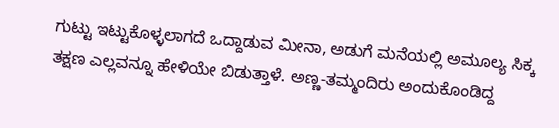ಗುಟ್ಟು ಇಟ್ಟುಕೊಳ್ಳಲಾಗದೆ ಒದ್ದಾಡುವ ಮೀನಾ, ಅಡುಗೆ ಮನೆಯಲ್ಲಿ ಅಮೂಲ್ಯ ಸಿಕ್ಕ ತಕ್ಷಣ ಎಲ್ಲವನ್ನೂ ಹೇಳಿಯೇ ಬಿಡುತ್ತಾಳೆ. ಅಣ್ಣ-ತಮ್ಮಂದಿರು ಅಂದುಕೊಂಡಿದ್ದ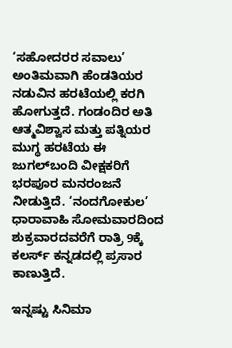‘ಸಹೋದರರ ಸವಾಲು’ ಅಂತಿಮವಾಗಿ ಹೆಂಡತಿಯರ ನಡುವಿನ ಹರಟೆಯಲ್ಲಿ ಕರಗಿ ಹೋಗುತ್ತದೆ. ಗಂಡಂದಿರ ಅತಿ ಆತ್ಮವಿಶ್ವಾಸ ಮತ್ತು ಪತ್ನಿಯರ ಮುಗ್ಧ ಹರಟೆಯ ಈ ಜುಗಲ್‌ಬಂದಿ ವೀಕ್ಷಕರಿಗೆ ಭರಪೂರ ಮನರಂಜನೆ ನೀಡುತ್ತಿದೆ. ‘ನಂದಗೋಕುಲ’ ಧಾರಾವಾಹಿ ಸೋಮವಾರದಿಂದ ಶುಕ್ರವಾರದವರೆಗೆ ರಾತ್ರಿ 9ಕ್ಕೆ ಕಲರ್ಸ್ ಕನ್ನಡದಲ್ಲಿ ಪ್ರಸಾರ ಕಾಣುತ್ತಿದೆ.

ಇನ್ನಷ್ಟು ಸಿನಿಮಾ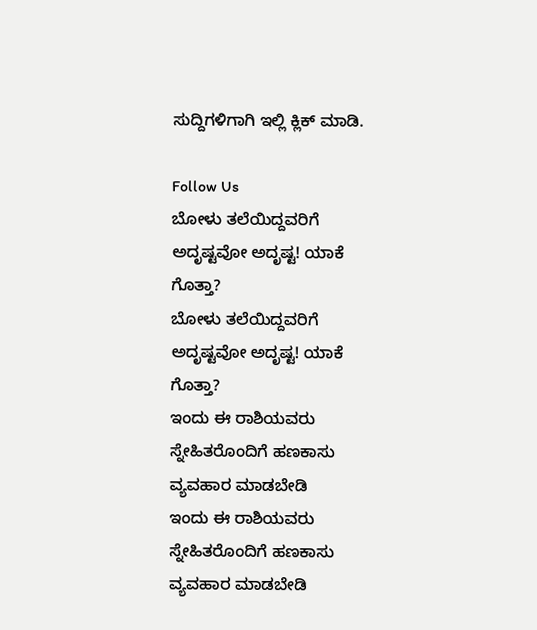ಸುದ್ದಿಗಳಿಗಾಗಿ ಇಲ್ಲಿ ಕ್ಲಿಕ್ ಮಾಡಿ.

Follow Us
ಬೋಳು ತಲೆಯಿದ್ದವರಿಗೆ ಅದೃಷ್ಟವೋ ಅದೃಷ್ಟ! ಯಾಕೆ ಗೊತ್ತಾ?
ಬೋಳು ತಲೆಯಿದ್ದವರಿಗೆ ಅದೃಷ್ಟವೋ ಅದೃಷ್ಟ! ಯಾಕೆ ಗೊತ್ತಾ?
ಇಂದು ಈ ರಾಶಿಯವರು ಸ್ನೇಹಿತರೊಂದಿಗೆ ಹಣಕಾಸು ವ್ಯವಹಾರ ಮಾಡಬೇಡಿ
ಇಂದು ಈ ರಾಶಿಯವರು ಸ್ನೇಹಿತರೊಂದಿಗೆ ಹಣಕಾಸು ವ್ಯವಹಾರ ಮಾಡಬೇಡಿ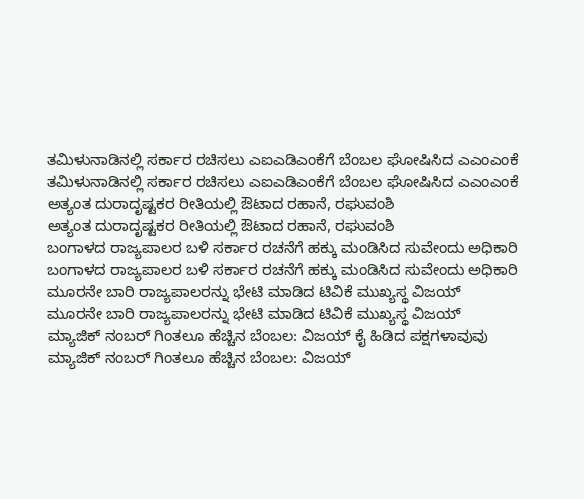ತಮಿಳುನಾಡಿನಲ್ಲಿ ಸರ್ಕಾರ ರಚಿಸಲು ಎಐಎಡಿಎಂಕೆಗೆ ಬೆಂಬಲ ಘೋಷಿಸಿದ ಎಎಂಎಂಕೆ
ತಮಿಳುನಾಡಿನಲ್ಲಿ ಸರ್ಕಾರ ರಚಿಸಲು ಎಐಎಡಿಎಂಕೆಗೆ ಬೆಂಬಲ ಘೋಷಿಸಿದ ಎಎಂಎಂಕೆ
ಅತ್ಯಂತ ದುರಾದೃಷ್ಟಕರ ರೀತಿಯಲ್ಲಿ ಔಟಾದ ರಹಾನೆ, ರಘುವಂಶಿ
ಅತ್ಯಂತ ದುರಾದೃಷ್ಟಕರ ರೀತಿಯಲ್ಲಿ ಔಟಾದ ರಹಾನೆ, ರಘುವಂಶಿ
ಬಂಗಾಳದ ರಾಜ್ಯಪಾಲರ ಬಳಿ ಸರ್ಕಾರ ರಚನೆಗೆ ಹಕ್ಕು ಮಂಡಿಸಿದ ಸುವೇಂದು ಅಧಿಕಾರಿ
ಬಂಗಾಳದ ರಾಜ್ಯಪಾಲರ ಬಳಿ ಸರ್ಕಾರ ರಚನೆಗೆ ಹಕ್ಕು ಮಂಡಿಸಿದ ಸುವೇಂದು ಅಧಿಕಾರಿ
ಮೂರನೇ ಬಾರಿ ರಾಜ್ಯಪಾಲರನ್ನು ಭೇಟಿ ಮಾಡಿದ ಟಿವಿಕೆ ಮುಖ್ಯಸ್ಥ ವಿಜಯ್
ಮೂರನೇ ಬಾರಿ ರಾಜ್ಯಪಾಲರನ್ನು ಭೇಟಿ ಮಾಡಿದ ಟಿವಿಕೆ ಮುಖ್ಯಸ್ಥ ವಿಜಯ್
ಮ್ಯಾಜಿಕ್ ನಂಬರ್ ಗಿಂತಲೂ ಹೆಚ್ಚಿನ ಬೆಂಬಲ: ವಿಜಯ್ ಕೈ ಹಿಡಿದ ಪಕ್ಷಗಳಾವುವು
ಮ್ಯಾಜಿಕ್ ನಂಬರ್ ಗಿಂತಲೂ ಹೆಚ್ಚಿನ ಬೆಂಬಲ: ವಿಜಯ್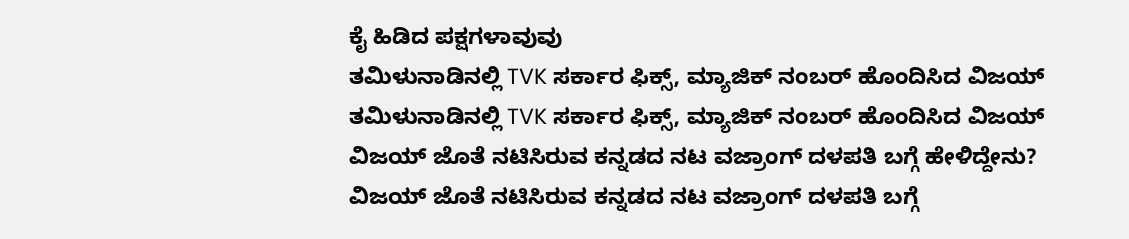ಕೈ ಹಿಡಿದ ಪಕ್ಷಗಳಾವುವು
ತಮಿಳುನಾಡಿನಲ್ಲಿ TVK ಸರ್ಕಾರ ಫಿಕ್ಸ್‌, ಮ್ಯಾಜಿಕ್ ನಂಬರ್ ಹೊಂದಿಸಿದ ವಿಜಯ್
ತಮಿಳುನಾಡಿನಲ್ಲಿ TVK ಸರ್ಕಾರ ಫಿಕ್ಸ್‌, ಮ್ಯಾಜಿಕ್ ನಂಬರ್ ಹೊಂದಿಸಿದ ವಿಜಯ್
ವಿಜಯ್ ಜೊತೆ ನಟಿಸಿರುವ ಕನ್ನಡದ ನಟ ವಜ್ರಾಂಗ್ ದಳಪತಿ ಬಗ್ಗೆ ಹೇಳಿದ್ದೇನು?
ವಿಜಯ್ ಜೊತೆ ನಟಿಸಿರುವ ಕನ್ನಡದ ನಟ ವಜ್ರಾಂಗ್ ದಳಪತಿ ಬಗ್ಗೆ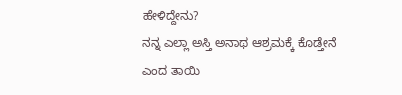ಹೇಳಿದ್ದೇನು?
ನನ್ನ ಎಲ್ಲಾ ಅಸ್ತಿ ಅನಾಥ ಆಶ್ರಮಕ್ಕೆ ಕೊಡ್ತೇನೆ ಎಂದ ತಾಯಿ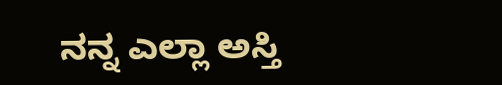ನನ್ನ ಎಲ್ಲಾ ಅಸ್ತಿ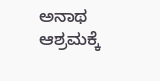ಅನಾಥ ಆಶ್ರಮಕ್ಕೆ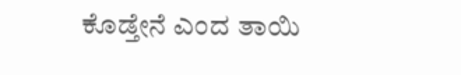ಕೊಡ್ತೇನೆ ಎಂದ ತಾಯಿ